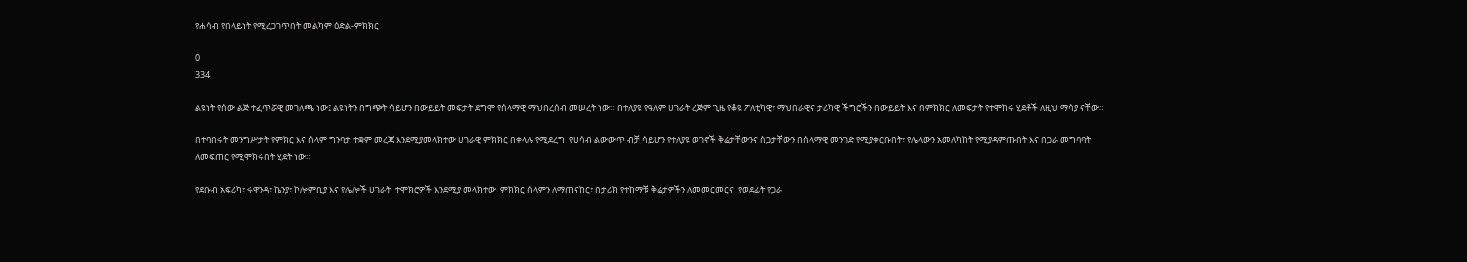የሐሳብ የበላይነት የሚረጋገጥበት መልካም ዕድል-ምክክር

0
334

ልዩነት የሰው ልጅ ተፈጥሯዊ መገለጫ ነው፤ ልዩነትን በግጭት ሳይሆን በውይይት መፍታት ደግሞ የሰላማዊ ማህበረሰብ መሠረት ነው። በተለያዩ የዓለም ሀገራት ረጅም ጊዜ የቆዩ ፖለቲካዊ፣ ማህበራዊና ታሪካዊ ችግሮችን በውይይት እና በምክክር ለመፍታት የተሞከሩ ሂደቶች ለዚህ ማሳያ ናቸው።

በተባበሩት መንግሥታት የምክር እና ሰላም ግንባታ ተቋም መረጃ እንደሚያመላክተው ሀገራዊ ምክክር በቀላሉ የሚደረግ  የሀሳብ ልውውጥ ብቻ ሳይሆን የተለያዩ ወገኖች ቅሬታቸውንና ስጋታቸውን በሰላማዊ መንገድ የሚያቀርቡበት፣ የሌላውን አመለካከት የሚያዳምጡበት እና በጋራ መግባባት ለመፍጠር የሚሞክሩበት ሂደት ነው።

የደቡብ አፍሪካ፣ ሩዋንዳ፣ ኬንያ፣ ኮሎምቢያ እና የሌሎች ሀገራት  ተሞክሮዎች እንደሚያ መላክተው  ምክክር ሰላምን ለማጠናከር፣ በታሪክ የተከማቹ ቅሬታዎችን ለመመርመርና  የወደፊት የጋራ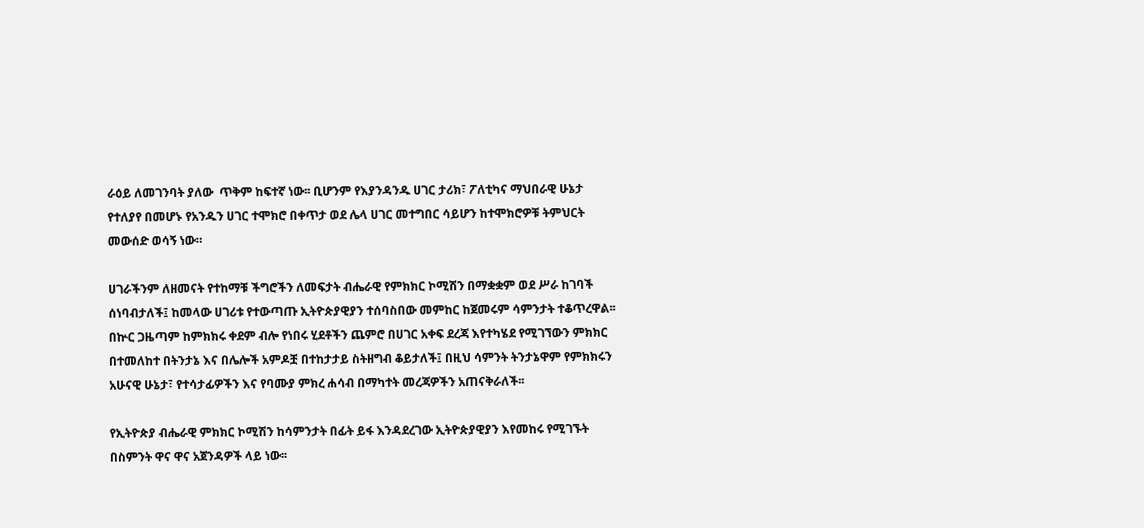ራዕይ ለመገንባት ያለው  ጥቅም ከፍተኛ ነው፡፡ ቢሆንም የእያንዳንዱ ሀገር ታሪክ፣ ፖለቲካና ማህበራዊ ሁኔታ የተለያየ በመሆኑ የአንዱን ሀገር ተሞክሮ በቀጥታ ወደ ሌላ ሀገር መተግበር ሳይሆን ከተሞክሮዎቹ ትምህርት መውሰድ ወሳኝ ነው።

ሀገራችንም ለዘመናት የተከማቹ ችግሮችን ለመፍታት ብሔራዊ የምክክር ኮሚሽን በማቋቋም ወደ ሥራ ከገባች ሰነባብታለች፤ ከመላው ሀገሪቱ የተውጣጡ ኢትዮጵያዊያን ተሰባስበው መምከር ከጀመሩም ሳምንታት ተቆጥረዋል፡፡ በኵር ጋዜጣም ከምክክሩ ቀደም ብሎ የነበሩ ሂደቶችን ጨምሮ በሀገር አቀፍ ደረጃ እየተካሄደ የሚገኘውን ምክክር በተመለከተ በትንታኔ እና በሌሎች አምዶቿ በተከታታይ ስትዘግብ ቆይታለች፤ በዚህ ሳምንት ትንታኔዋም የምክክሩን አሁናዊ ሁኔታ፣ የተሳታፊዎችን እና የባሙያ ምክረ ሐሳብ በማካተት መረጃዎችን አጠናቅራለች፡፡

የኢትዮጵያ ብሔራዊ ምክክር ኮሚሽን ከሳምንታት በፊት ይፋ እንዳደረገው ኢትዮጵያዊያን እየመከሩ የሚገኙት በስምንት ዋና ዋና አጀንዳዎች ላይ ነው፡፡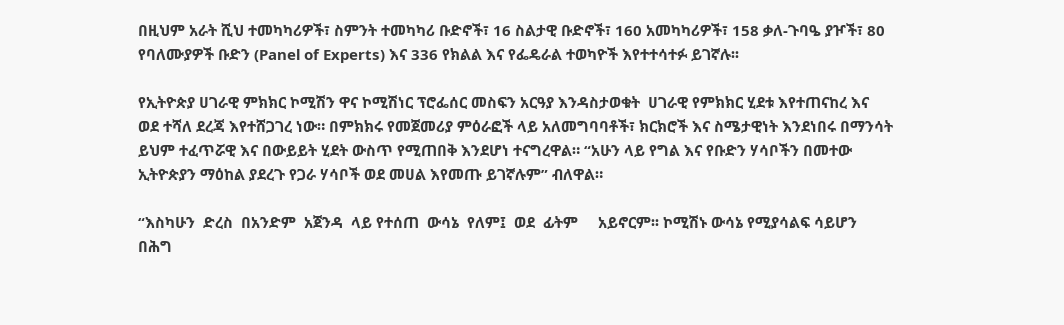በዚህም አራት ሺህ ተመካካሪዎች፣ ስምንት ተመካካሪ ቡድኖች፣ 16 ስልታዊ ቡድኖች፣ 160 አመካካሪዎች፣ 158 ቃለ-ጉባዔ ያዦች፣ 80 የባለሙያዎች ቡድን (Panel of Experts) እና 336 የክልል እና የፌዴራል ተወካዮች እየተተሳተፉ ይገኛሉ፡፡

የኢትዮጵያ ሀገራዊ ምክክር ኮሚሽን ዋና ኮሚሽነር ፕሮፌሰር መስፍን አርዓያ እንዳስታወቁት  ሀገራዊ የምክክር ሂደቱ እየተጠናከረ እና ወደ ተሻለ ደረጃ እየተሸጋገረ ነው። በምክክሩ የመጀመሪያ ምዕራፎች ላይ አለመግባባቶች፣ ክርክሮች እና ስሜታዊነት እንደነበሩ በማንሳት ይህም ተፈጥሯዊ እና በውይይት ሂደት ውስጥ የሚጠበቅ እንደሆነ ተናግረዋል። “አሁን ላይ የግል እና የቡድን ሃሳቦችን በመተው ኢትዮጵያን ማዕከል ያደረጉ የጋራ ሃሳቦች ወደ መሀል እየመጡ ይገኛሉም” ብለዋል።

“እስካሁን  ድረስ  በአንድም  አጀንዳ  ላይ የተሰጠ  ውሳኔ  የለም፤  ወደ  ፊትም     አይኖርም፡፡ ኮሚሽኑ ውሳኔ የሚያሳልፍ ሳይሆን በሕግ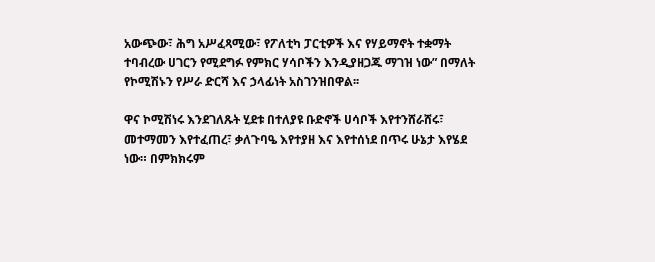አውጭው፣ ሕግ አሥፈጻሚው፣ የፖለቲካ ፓርቲዎች እና የሃይማኖት ተቋማት ተባብረው ሀገርን የሚደግፉ የምክር ሃሳቦችን እንዲያዘጋጁ ማገዝ ነው” በማለት የኮሚሽኑን የሥራ ድርሻ እና ኃላፊነት አስገንዝበዋል፡፡

ዋና ኮሚሽነሩ እንደገለጹት ሂደቱ በተለያዩ ቡድኖች ሀሳቦች እየተንሸራሸሩ፣ መተማመን እየተፈጠረ፣ ቃለጉባዔ እየተያዘ እና እየተሰነደ በጥሩ ሁኔታ እየሄደ ነው። በምክክሩም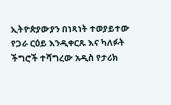ኢትዮጵያውያን በነጻነት ተወያይተው የጋራ ርዕይ እንዲቀርጹ እና ካለፉት ችግሮች ተሻግረው አዲስ የታሪክ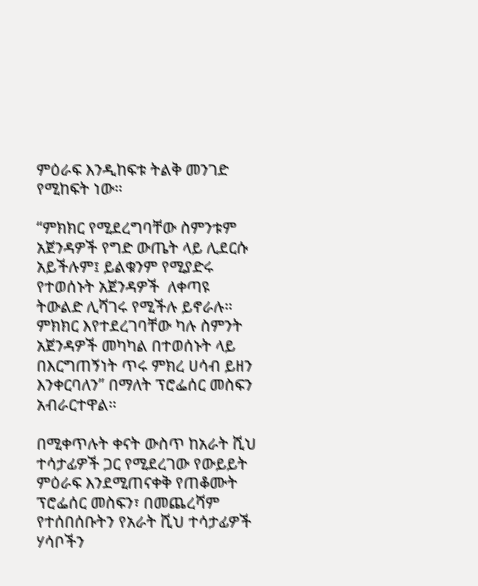ምዕራፍ እንዲከፍቱ ትልቅ መንገድ የሚከፍት ነው።

“ምክክር የሚደረግባቸው ስምንቱም አጀንዳዎች የግድ ውጤት ላይ ሊደርሱ አይችሉም፤ ይልቁንም የሚያድሩ የተወሰኑት አጀንዳዎች  ለቀጣዩ ትውልድ ሊሻገሩ የሚችሉ ይኖራሉ። ምክክር እየተደረገባቸው ካሉ ስምንት አጀንዳዎች መካካል በተወሰኑት ላይ በእርግጠኝነት ጥሩ ምክረ ሀሳብ ይዘን እንቀርባለን” በማለት ፕሮፌሰር መስፍን   አብራርተዋል።

በሚቀጥሉት ቀናት ውስጥ ከአራት ሺህ ተሳታፊዎች ጋር የሚደረገው የውይይት ምዕራፍ እንደሚጠናቀቅ የጠቆሙት ፕሮፌሰር መስፍን፣ በመጨረሻም የተሰበሰቡትን የአራት ሺህ ተሳታፊዎች ሃሳቦችን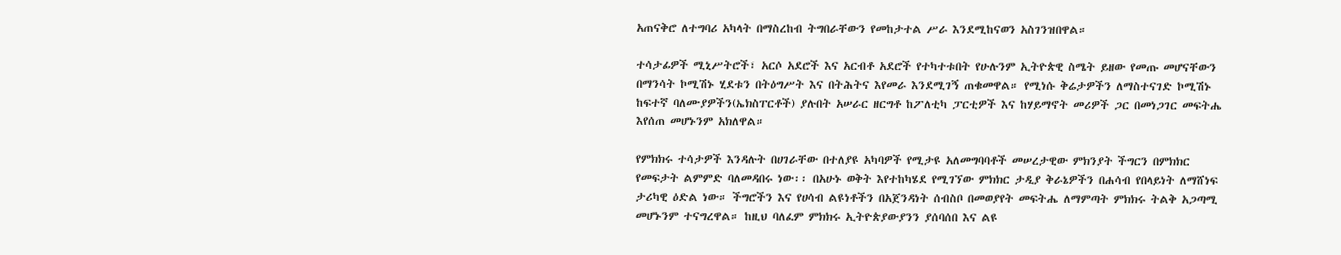አጠናቅሮ ለተግባሪ አካላት በማስረከብ ትግበራቸውን የመከታተል ሥራ እንደሚከናወን አስገንዝበዋል።

ተሳታፊዎች ሚኒሥትሮች፣ አርሶ አደሮች እና አርብቶ አደሮች የተካተቱበት የሁሉንም ኢትዮጵዊ ስሜት ይዘው የመጡ መሆናቸውን በማንሳት ኮሚሽኑ ሂደቱን በትዕግሥት እና በትሕትና እየመራ እንደሚገኝ ጠቁመዋል። የሚነሱ ቅሬታዎችን ለማስተናገድ ኮሚሽኑ ከፍተኛ ባለሙያዎችን(ኤክስፐርቶች) ያሉበት አሠራር ዘርግቶ ከፖለቲካ ፓርቲዎች እና ከሃይማኖት መሪዎች ጋር በመነጋገር መፍትሔ እየሰጠ መሆኑንም አክለዋል።

የምክክሩ ተሳታዎች እንዳሉት በሀገራቸው በተለያዩ አካባዎች የሚታዩ አለመግባባቶች መሠረታዊው ምክንያት ችግርን በምክክር የመፍታት ልምምድ ባለመዳበሩ ነው፡፡ በአሁኑ ወቅት እየተከካሄደ የሚገኘው ምክክር ታዲያ ቅራኔዎችን በሐሳብ የበላይነት ለማሸነፍ ታሪካዊ ዕድል ነው። ችግሮችን እና የሀሳብ ልዩነቶችን በአጀንዳነት ሰብስቦ በመወያየት መፍትሔ ለማምጣት ምክክሩ ትልቅ አጋጣሚ መሆኑንም ተናግረዋል። ከዚህ ባለፈም ምክክሩ ኢትዮጵያውያንን ያሰባሰበ እና ልዩ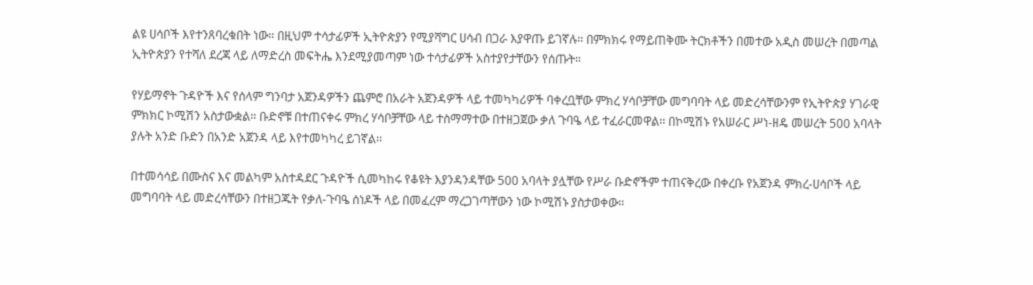ልዩ ሀሳቦች እየተንጸባረቁበት ነው። በዚህም ተሳታፊዎች ኢትዮጵያን የሚያሻግር ሀሳብ በጋራ እያዋጡ ይገኛሉ። በምክክሩ የማይጠቅሙ ትርክቶችን በመተው አዲስ መሠረት በመጣል ኢትዮጵያን የተሻለ ደረጃ ላይ ለማድረስ መፍትሔ እንደሚያመጣም ነው ተሳታፊዎች አስተያየታቸውን የሰጡት።

የሃይማኖት ጉዳዮች እና የሰላም ግንባታ አጀንዳዎችን ጨምሮ በአራት አጀንዳዎች ላይ ተመካካሪዎች ባቀረቧቸው ምክረ ሃሳቦቻቸው መግባባት ላይ መድረሳቸውንም የኢትዮጵያ ሃገራዊ ምክክር ኮሚሽን አስታውቋል። ቡድኖቹ በተጠናቀሩ ምክረ ሃሳቦቻቸው ላይ ተስማማተው በተዘጋጀው ቃለ ጉባዔ ላይ ተፈራርመዋል፡፡ በኮሚሽኑ የአሠራር ሥነ-ዘዴ መሠረት 500 አባላት ያሉት አንድ ቡድን በአንድ አጀንዳ ላይ እየተመካካረ ይገኛል፡፡

በተመሳሳይ በሙስና እና መልካም አስተዳደር ጉዳዮች ሲመካከሩ የቆዩት እያንዳንዳቸው 500 አባላት ያሏቸው የሥራ ቡድኖችም ተጠናቅረው በቀረቡ የአጀንዳ ምክረ-ሀሳቦች ላይ መግባባት ላይ መድረሳቸውን በተዘጋጁት የቃለ-ጉባዔ ሰነዶች ላይ በመፈረም ማረጋገጣቸውን ነው ኮሚሽኑ ያስታወቀው።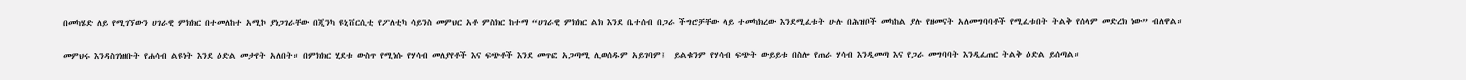በመካሄድ ለይ የሚገኘውን ሀገራዊ ምክክር በተመለከተ አሚኮ ያነጋገራቸው በጂንካ ዩኒቨርሲቲ የፖለቲካ ሳይንስ መምህር አቶ ምስክር ከተማ “ሀገራዊ ምክክር ልክ እንደ ቤተሰብ በጋራ ችግሮቻቸው ላይ ተመካክረው እንደሚፈቱት ሁሉ በሕዝቦች መካከል ያሉ የዘመናት አለመግባባቶች የሚፈቱበት ትልቅ የሰላም መድረክ ነው” ብለዋል።

መምህሩ እንዳስገነዘቡት የሐሳብ ልዩነት እንደ ዕድል መታየት አለበት። በምክክር ሂደቱ ውስጥ የሚነሱ የሃሳብ መለያየቶች እና ፍጭቶች እንደ መጥፎ አጋጣሚ ሊወሰዱም አይገባም፤  ይልቁንም የሃሳብ ፍጭት ውይይቱ በስሎ የጠራ ሃሳብ እንዲመጣ እና የጋራ መግባባት እንዲፈጠር ትልቅ ዕድል ይሰጣል።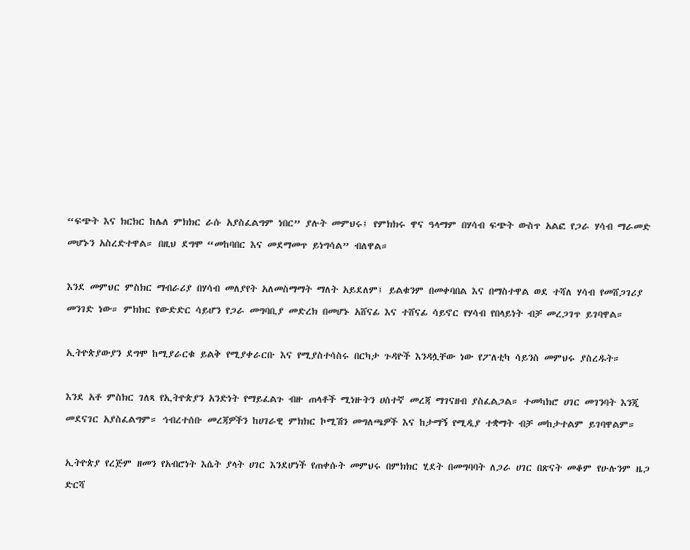“ፍጭት እና ክርክር ከሌለ ምክክር ራሱ አያስፈልግም ነበር” ያሉት መምህሩ፤ የምክክሩ ዋና ዓላማም በሃሳብ ፍጭት ውስጥ አልፎ የጋራ ሃሳብ ማራመድ መሆኑን አስረድተዋል። በዚህ ደግሞ “መከባበር እና መደማመጥ ይነግሳል” ብለዋል።

እንደ መምህር ምስክር ማብራሪያ በሃሳብ መለያየት አለመስማማት ማለት አይደለም፤ ይልቁንም በመቀባበል እና በማስተዋል ወደ ተሻለ ሃሳብ የመሸጋገሪያ መንገድ ነው። ምክክር የውድድር ሳይሆን የጋራ መግባቢያ መድረክ በመሆኑ አሸናፊ እና ተሸናፊ ሳይኖር የሃሳብ የበላይነት ብቻ መረጋገጥ ይገባዋል።

ኢትዮጵያውያን ደግሞ ከሚያራርቁ ይልቅ የሚያቀራርቡ እና የሚያስተሳስሩ በርካታ ጉዳዮች እንዳሏቸው ነው የፖለቲካ ሳይንስ መምህሩ ያስረዱት።

እንደ አቶ ምስክር ገለጻ የኢትዮጵያን አንድነት የማይፈልጉ ብዙ ጠላቶች ሚነዙትን ሀሰተኛ መረጃ ማገናዘብ ያስፈልጋል። ተመካክሮ ሀገር መገንባት እንጂ መደናገር አያስፈልግም። ኅብረተሰቡ መረጃዎችን ከሀገራዊ ምክክር ኮሚሽን መግለጫዎች እና ከታማኝ የሚዲያ ተቋማት ብቻ መከታተልም ይገባዋልም።

ኢትዮጵያ የረጅም ዘመን የአብሮነት እሴት ያላት ሀገር እንደሆነች የጠቀሱት መምህሩ በምክክር ሂደት በመግባባት ለጋራ ሀገር በጽናት መቆም የሁሉንም ዜጋ ድርሻ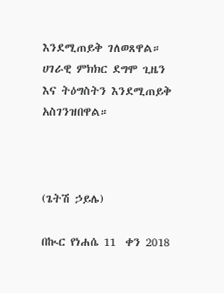እንደሚጠይቅ ገለወጸዋል። ሀገራዊ ምክክር ደግሞ ጊዜን እና ትዕግስትን እንደሚጠይቅ  አስገንዝበዋል።



(ጌትሽ ኃይሌ)

በኲር የነሐሴ 11  ቀን 2018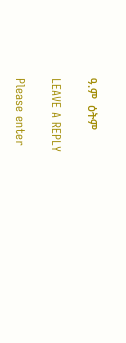ዓ.ም  ዕትም

LEAVE A REPLY

Please enter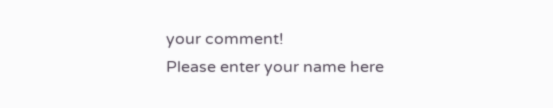your comment!
Please enter your name here